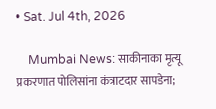• Sat. Jul 4th, 2026

    Mumbai News: साकीनाका मृत्यू प्रकरणात पोलिसांना कंत्राटदार सापडेना;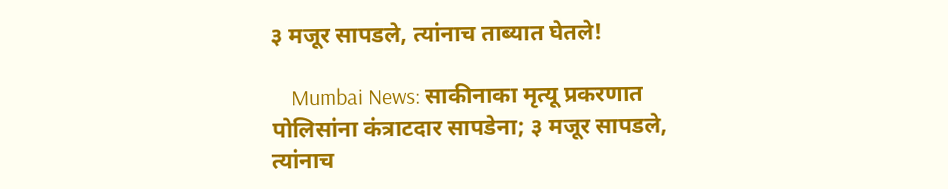३ मजूर सापडले, त्यांनाच ताब्यात घेतले!

    Mumbai News: साकीनाका मृत्यू प्रकरणात पोलिसांना कंत्राटदार सापडेना; ३ मजूर सापडले, त्यांनाच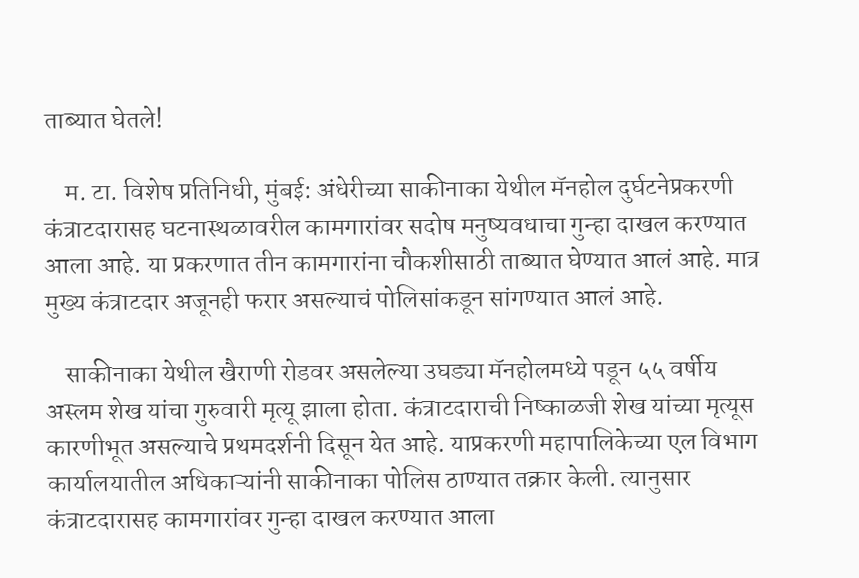ताब्यात घेतले!

    म. टा. विशेष प्रतिनिधी, मुंबई: अंधेरीच्या साकीनाका येथील मॅनहोल दुर्घटनेप्रकरणी कंत्राटदारासह घटनास्थळावरील कामगारांवर सदोष मनुष्यवधाचा गुन्हा दाखल करण्यात आला आहे. या प्रकरणात तीन कामगारांना चौकशीसाठी ताब्यात घेण्यात आलं आहे. मात्र मुख्य कंत्राटदार अजूनही फरार असल्याचं पोलिसांकडून सांगण्यात आलं आहे.

    साकीनाका येथील खैराणी रोडवर असलेल्या उघड्या मॅनहोलमध्ये पडून ५५ वर्षीय अस्लम शेख यांचा गुरुवारी मृत्यू झाला होता. कंत्राटदाराची निष्काळजी शेख यांच्या मृत्यूस कारणीभूत असल्याचे प्रथमदर्शनी दिसून येत आहे. याप्रकरणी महापालिकेच्या एल विभाग कार्यालयातील अधिकाऱ्यांनी साकीनाका पोलिस ठाण्यात तक्रार केली. त्यानुसार कंत्राटदारासह कामगारांवर गुन्हा दाखल करण्यात आला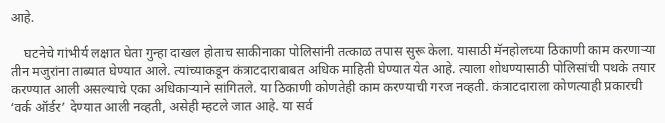आहे.

    घटनेचे गांभीर्य लक्षात घेता गुन्हा दाखल होताच साकीनाका पोलिसांनी तत्काळ तपास सुरू केला. यासाठी मॅनहोलच्या ठिकाणी काम करणाऱ्या तीन मजुरांना ताब्यात घेण्यात आले. त्यांच्याकडून कंत्राटदाराबाबत अधिक माहिती घेण्यात येत आहे. त्याला शोधण्यासाठी पोलिसांची पथके तयार करण्यात आली असल्याचे एका अधिकाऱ्याने सांगितले. या ठिकाणी कोणतेही काम करण्याची गरज नव्हती. कंत्राटदाराला कोणत्याही प्रकारची ‘वर्क ऑर्डर’ देण्यात आली नव्हती, असेही म्हटले जात आहे. या सर्व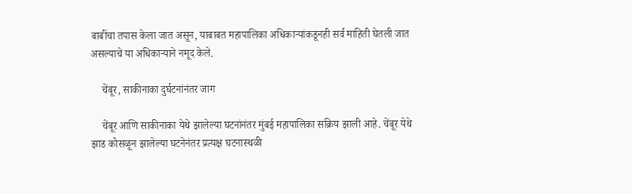बाबींचा तपास केला जात असून, याबाबत महापालिका अधिकाऱ्यांकडूनही सर्व माहिती घेतली जात असल्याचे या अधिकाऱ्याने नमूद केले.

    चेंबूर, साकीनाका दुर्घटनांनंतर जाग

    चेंबूर आणि साकीनाका येथे झालेल्या घटनांनंतर मुंबई महापालिका सक्रिय झाली आहे. चेंबूर येथे झाड कोसळून झालेल्या घटनेनंतर प्रत्यक्ष घटनास्थळी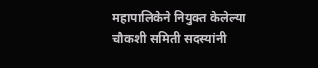महापालिकेने नियुक्त केलेल्या चौकशी समिती सदस्यांनी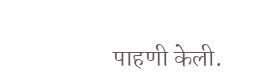पाहणी केली.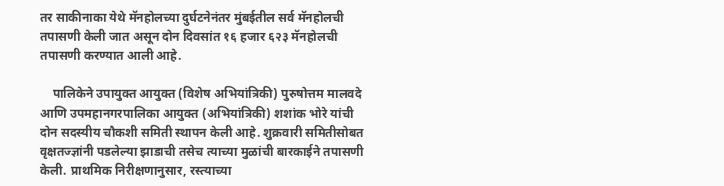तर साकीनाका येथे मॅनहोलच्या दुर्घटनेनंतर मुंबईतील सर्व मॅनहोलची तपासणी केली जात असून दोन दिवसांत १६ हजार ६२३ मॅनहोलची तपासणी करण्यात आली आहे.

    पालिकेने उपायुक्त आयुक्त (विशेष अभियांत्रिकी) पुरुषोत्तम मालवदे आणि उपमहानगरपालिका आयुक्त (अभियांत्रिकी) शशांक भोरे यांची दोन सदस्यीय चौकशी समिती स्थापन केली आहे. शुक्रवारी समितीसोबत वृक्षतज्ज्ञांनी पडलेल्या झाडाची तसेच त्याच्या मुळांची बारकाईने तपासणी केली. प्राथमिक निरीक्षणानुसार, रस्त्याच्या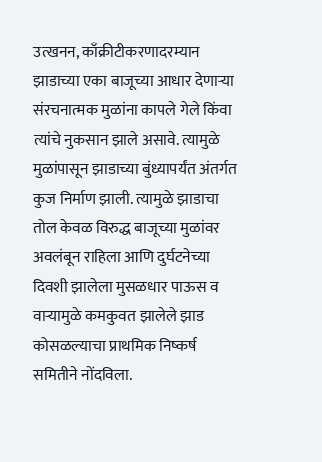उत्खनन, काँक्रीटीकरणादरम्यान झाडाच्या एका बाजूच्या आधार देणाऱ्या संरचनात्मक मुळांना कापले गेले किंवा त्यांचे नुकसान झाले असावे. त्यामुळे मुळांपासून झाडाच्या बुंध्यापर्यंत अंतर्गत कुज निर्माण झाली. त्यामुळे झाडाचा तोल केवळ विरुद्ध बाजूच्या मुळांवर अवलंबून राहिला आणि दुर्घटनेच्या दिवशी झालेला मुसळधार पाऊस व वाऱ्यामुळे कमकुवत झालेले झाड कोसळल्याचा प्राथमिक निष्कर्ष समितीने नोंदविला.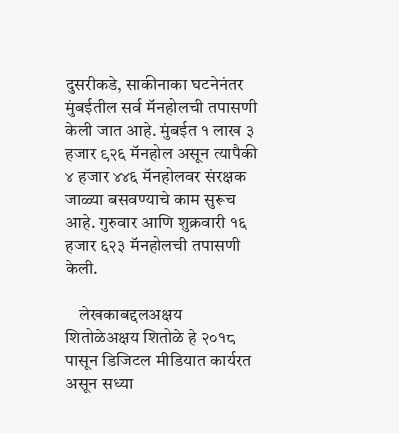दुसरीकडे, साकीनाका घटनेनंतर मुंबईतील सर्व मॅनहोलची तपासणी केली जात आहे. मुंबईत १ लाख ३ हजार ९२६ मॅनहोल असून त्यापैकी ४ हजार ४४६ मॅनहोलवर संरक्षक जाळ्या बसवण्याचे काम सुरूच आहे. गुरुवार आणि शुक्रवारी १६ हजार ६२३ मॅनहोलची तपासणी केली.

    लेखकाबद्दलअक्षय शितोळेअक्षय शितोळे हे २०१८ पासून डिजिटल मीडियात कार्यरत असून सध्या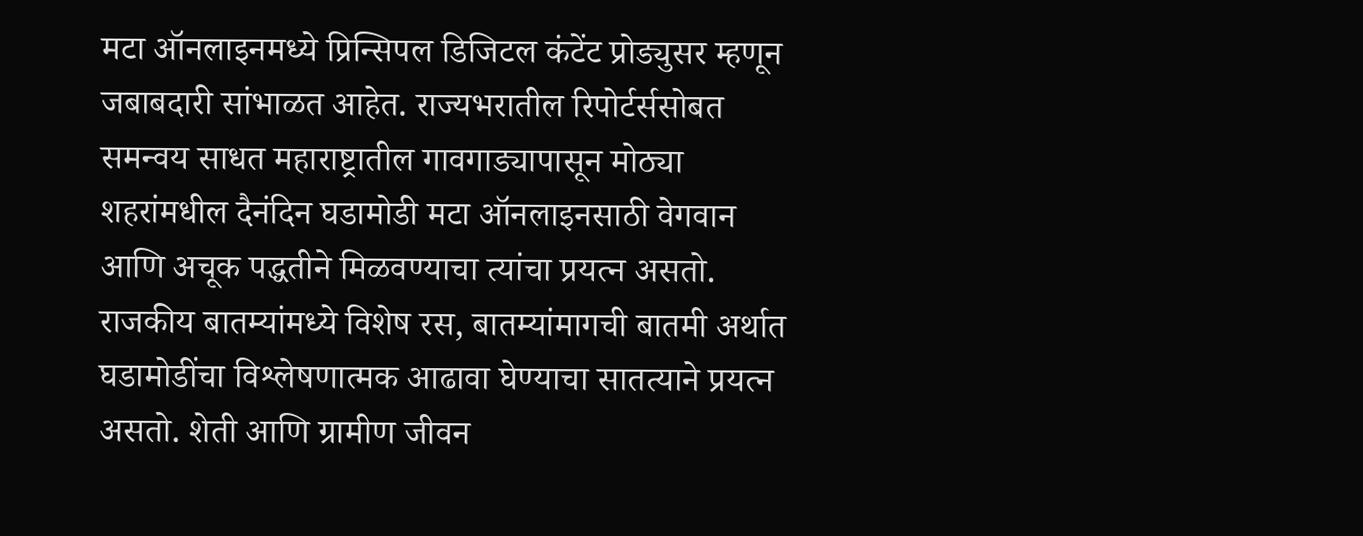मटा ऑनलाइनमध्ये प्रिन्सिपल डिजिटल कंटेंट प्रोड्युसर म्हणून जबाबदारी सांभाळत आहेत. राज्यभरातील रिपोर्टर्ससोबत समन्वय साधत महाराष्ट्रातील गावगाड्यापासून मोठ्या शहरांमधील दैनंदिन घडामोडी मटा ऑनलाइनसाठी वेगवान आणि अचूक पद्धतीने मिळवण्याचा त्यांचा प्रयत्न असतो. राजकीय बातम्यांमध्ये विशेष रस, बातम्यांमागची बातमी अर्थात घडामोडींचा विश्लेषणात्मक आढावा घेण्याचा सातत्याने प्रयत्न असतो. शेती आणि ग्रामीण जीवन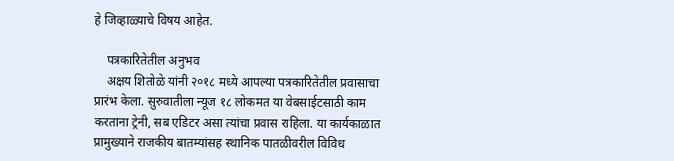हे जिव्हाळ्याचे विषय आहेत.

    पत्रकारितेतील अनुभव
    अक्षय शितोळे यांनी २०१८ मध्ये आपल्या पत्रकारितेतील प्रवासाचा प्रारंभ केला. सुरुवातीला न्यूज १८ लोकमत या वेबसाईटसाठी काम करताना ट्रेनी, सब एडिटर असा त्यांचा प्रवास राहिला. या कार्यकाळात प्रामुख्याने राजकीय बातम्यांसह स्थानिक पातळीवरील विविध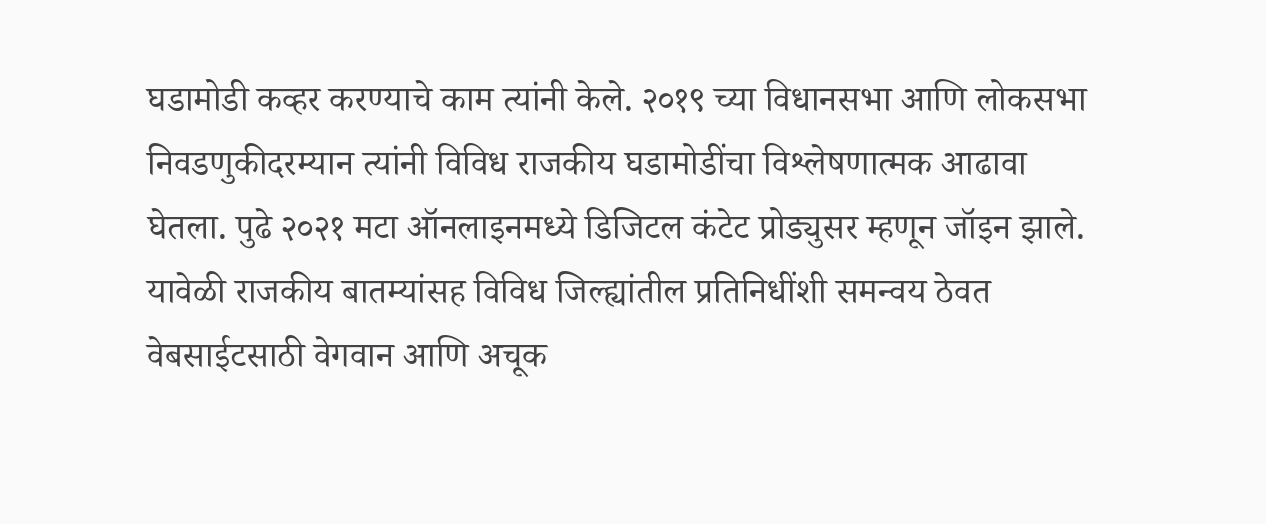घडामोडी कव्हर करण्याचे काम त्यांनी केले. २०१९ च्या विधानसभा आणि लोकसभा निवडणुकीदरम्यान त्यांनी विविध राजकीय घडामोडींचा विश्लेषणात्मक आढावा घेतला. पुढे २०२१ मटा ऑनलाइनमध्ये डिजिटल कंटेट प्रोड्युसर म्हणून जॉइन झाले. यावेळी राजकीय बातम्यांसह विविध जिल्ह्यांतील प्रतिनिधींशी समन्वय ठेवत वेबसाईटसाठी वेगवान आणि अचूक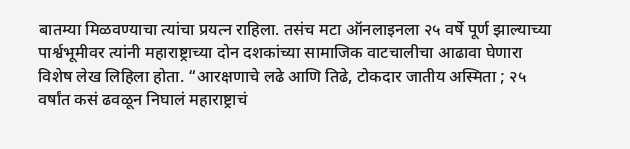बातम्या मिळवण्याचा त्यांचा प्रयत्न राहिला. तसंच मटा ऑनलाइनला २५ वर्षे पूर्ण झाल्याच्या पार्श्वभूमीवर त्यांनी महाराष्ट्राच्या दोन दशकांच्या सामाजिक वाटचालीचा आढावा घेणारा विशेष लेख लिहिला होता. “आरक्षणाचे लढे आणि तिढे, टोकदार जातीय अस्मिता ; २५ वर्षांत कसं ढवळून निघालं महाराष्ट्राचं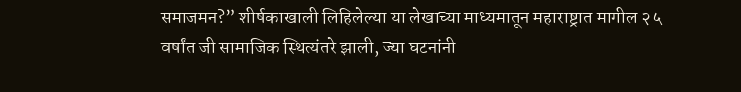समाजमन?” शीर्षकाखाली लिहिलेल्या या लेखाच्या माध्यमातून महाराष्ट्रात मागील २५ वर्षांत जी सामाजिक स्थित्यंतरे झाली, ज्या घटनांनी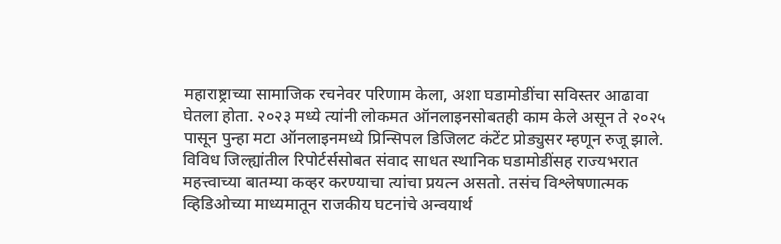महाराष्ट्राच्या सामाजिक रचनेवर परिणाम केला, अशा घडामोडींचा सविस्तर आढावा घेतला होता. २०२३ मध्ये त्यांनी लोकमत ऑनलाइनसोबतही काम केले असून ते २०२५ पासून पुन्हा मटा ऑनलाइनमध्ये प्रिन्सिपल डिजिलट कंटेंट प्रोड्युसर म्हणून रुजू झाले. विविध जिल्ह्यांतील रिपोर्टर्ससोबत संवाद साधत स्थानिक घडामोडींसह राज्यभरात महत्त्वाच्या बातम्या कव्हर करण्याचा त्यांचा प्रयत्न असतो. तसंच विश्लेषणात्मक व्हिडिओच्या माध्यमातून राजकीय घटनांचे अन्वयार्थ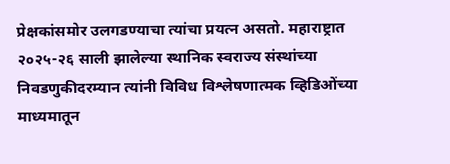प्रेक्षकांसमोर उलगडण्याचा त्यांचा प्रयत्न असतो. महाराष्ट्रात २०२५-२६ साली झालेल्या स्थानिक स्वराज्य संस्थांच्या निवडणुकीदरम्यान त्यांनी विविध विश्लेषणात्मक व्हिडिओंच्या माध्यमातून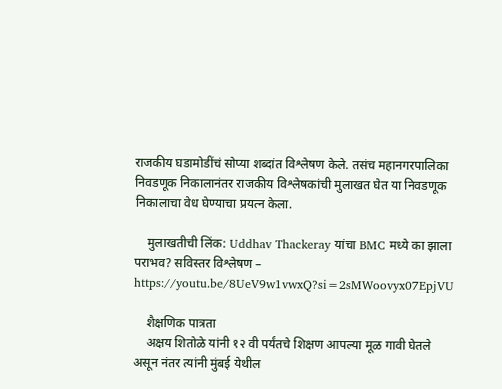राजकीय घडामोडींचं सोप्या शब्दांत विश्लेषण केले. तसंच महानगरपालिका निवडणूक निकालानंतर राजकीय विश्लेषकांची मुलाखत घेत या निवडणूक निकालाचा वेध घेण्याचा प्रयत्न केला.

    मुलाखतीची लिंक: Uddhav Thackeray यांचा BMC मध्ये का झाला पराभव? सविस्तर विश्लेषण – https://youtu.be/8UeV9w1vwxQ?si=2sMWoovyx07EpjVU

    शैक्षणिक पात्रता
    अक्षय शितोळे यांनी १२ वी पर्यंतचे शिक्षण आपल्या मूळ गावी घेतले असून नंतर त्यांनी मुंबई येथील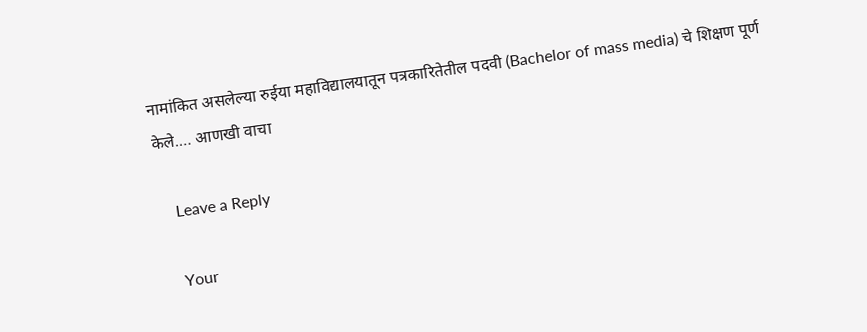नामांकित असलेल्या रुईया महाविद्यालयातून पत्रकारितेतील पदवी (Bachelor of mass media) चे शिक्षण पूर्ण केले.… आणखी वाचा

    Leave a Reply

    Your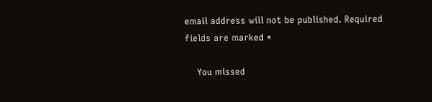email address will not be published. Required fields are marked *

    You missed